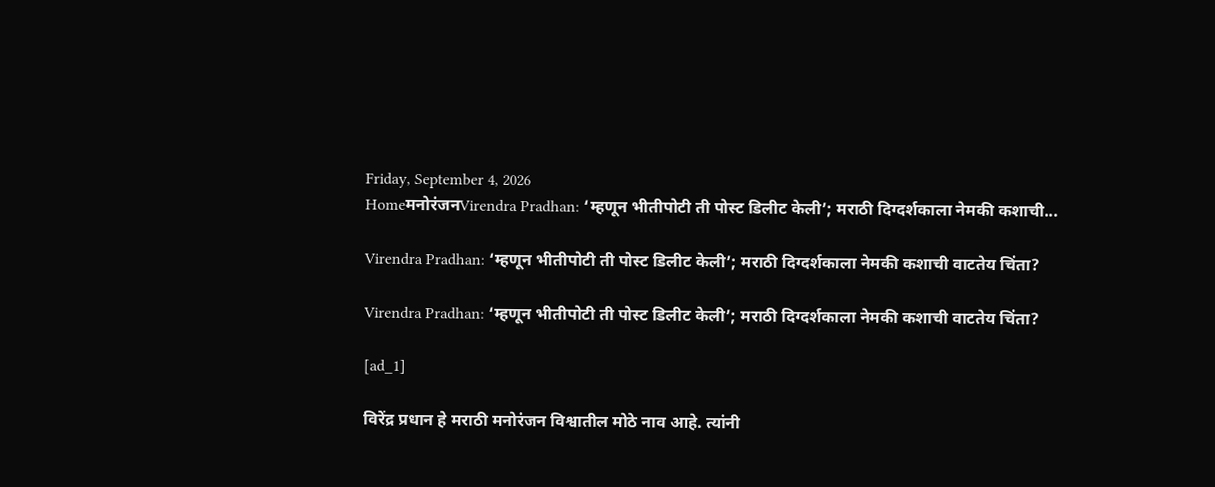Friday, September 4, 2026
HomeमनोरंजनVirendra Pradhan: ‘म्हणून भीतीपोटी ती पोस्ट डिलीट केली’; मराठी दिग्दर्शकाला नेमकी कशाची...

Virendra Pradhan: ‘म्हणून भीतीपोटी ती पोस्ट डिलीट केली’; मराठी दिग्दर्शकाला नेमकी कशाची वाटतेय चिंता?

Virendra Pradhan: ‘म्हणून भीतीपोटी ती पोस्ट डिलीट केली’; मराठी दिग्दर्शकाला नेमकी कशाची वाटतेय चिंता?

[ad_1]

विरेंद्र प्रधान हे मराठी मनोरंजन विश्वातील मोठे नाव आहे. त्यांनी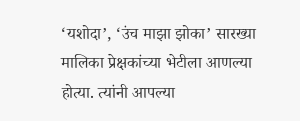‘यशोदा’, ‘उंच माझा झोका’ सारख्या मालिका प्रेक्षकांच्या भेटीला आणल्या होत्या. त्यांनी आपल्या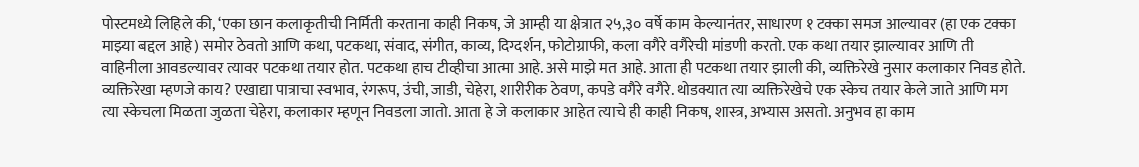पोस्टमध्ये लिहिले की, ‘एका छान कलाकृतीची निर्मिती करताना काही निकष, जे आम्ही या क्षेत्रात २५,३० वर्षे काम केल्यानंतर, साधारण १ टक्का समज आल्यावर (हा एक टक्का माझ्या बद्दल आहे) समोर ठेवतो आणि कथा, पटकथा, संवाद, संगीत, काव्य, दिग्दर्शन, फोटोग्राफी, कला वगैरे वगैरेची मांडणी करतो. एक कथा तयार झाल्यावर आणि ती वाहिनीला आवडल्यावर त्यावर पटकथा तयार होत. पटकथा हाच टीव्हीचा आत्मा आहे. असे माझे मत आहे. आता ही पटकथा तयार झाली की, व्यक्तिरेखे नुसार कलाकार निवड होते. व्यक्तिरेखा म्हणजे काय? एखाद्या पात्राचा स्वभाव, रंगरूप, उंची, जाडी, चेहेरा, शारीरीक ठेवण, कपडे वगैरे वगैरे. थोडक्यात त्या व्यक्तिरेखेचे एक स्केच तयार केले जाते आणि मग त्या स्केचला मिळता जुळता चेहेरा, कलाकार म्हणून निवडला जातो. आता हे जे कलाकार आहेत त्याचे ही काही निकष, शास्त्र, अभ्यास असतो. अनुभव हा काम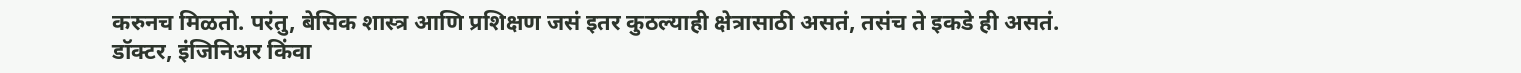करुनच मिळतो. परंतु, बेसिक शास्त्र आणि प्रशिक्षण जसं इतर कुठल्याही क्षेत्रासाठी असतं, तसंच ते इकडे ही असतं. डॉक्टर, इंजिनिअर किंवा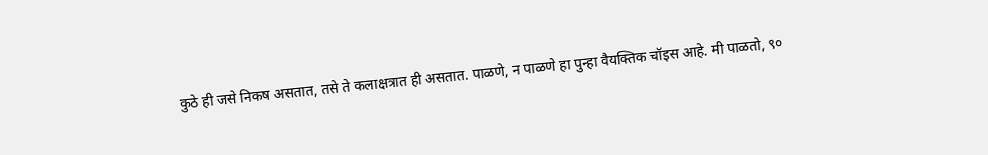कुठे ही जसे निकष असतात, तसे ते कलाक्षत्रात ही असतात. पाळणे, न पाळणे हा पुन्हा वैयक्तिक चॉइस आहे. मी पाळतो, ९०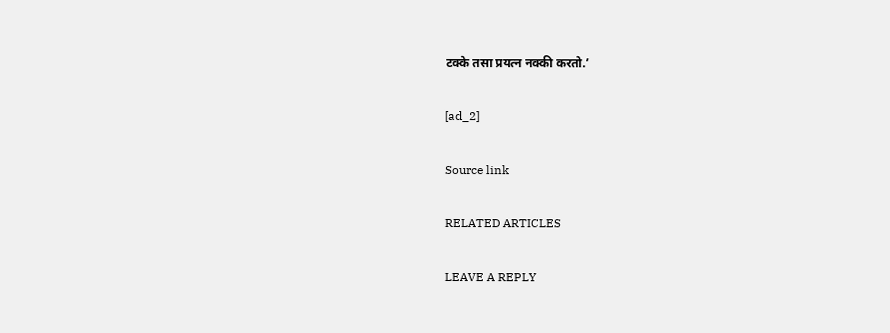टक्के तसा प्रयत्न नक्की करतो.’

[ad_2]

Source link

RELATED ARTICLES

LEAVE A REPLY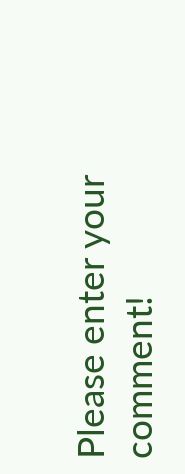Please enter your comment!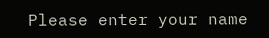Please enter your name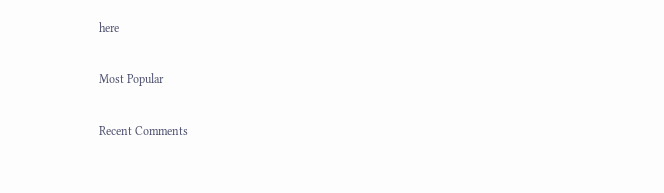here

Most Popular

Recent Comments